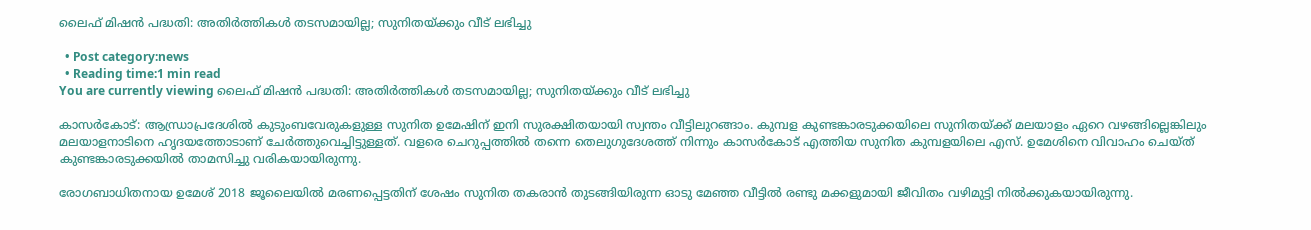ലൈഫ് മിഷന്‍ പദ്ധതി: അതിര്‍ത്തികള്‍ തടസമായില്ല; സുനിതയ്ക്കും വീട് ലഭിച്ചു

  • Post category:news
  • Reading time:1 min read
You are currently viewing ലൈഫ് മിഷന്‍ പദ്ധതി: അതിര്‍ത്തികള്‍ തടസമായില്ല; സുനിതയ്ക്കും വീട് ലഭിച്ചു

കാസര്‍കോട്: ആന്ധ്രാപ്രദേശില്‍ കുടുംബവേരുകളുള്ള സുനിത ഉമേഷിന് ഇനി സുരക്ഷിതയായി സ്വന്തം വീട്ടിലുറങ്ങാം. കുമ്പള കുണ്ടങ്കാരടുക്കയിലെ സുനിതയ്ക്ക് മലയാളം ഏറെ വഴങ്ങില്ലെങ്കിലും മലയാളനാടിനെ ഹൃദയത്തോടാണ് ചേര്‍ത്തുവെച്ചിട്ടുള്ളത്. വളരെ ചെറുപ്പത്തില്‍ തന്നെ തെലുഗുദേശത്ത് നിന്നും കാസര്‍കോട് എത്തിയ സുനിത കുമ്പളയിലെ എസ്. ഉമേശിനെ വിവാഹം ചെയ്ത് കുണ്ടങ്കാരടുക്കയില്‍ താമസിച്ചു വരികയായിരുന്നു.

രോഗബാധിതനായ ഉമേശ് 2018 ജൂലൈയില്‍ മരണപ്പെട്ടതിന് ശേഷം സുനിത തകരാന്‍ തുടങ്ങിയിരുന്ന ഓടു മേഞ്ഞ വീട്ടില്‍ രണ്ടു മക്കളുമായി ജീവിതം വഴിമുട്ടി നില്‍ക്കുകയായിരുന്നു.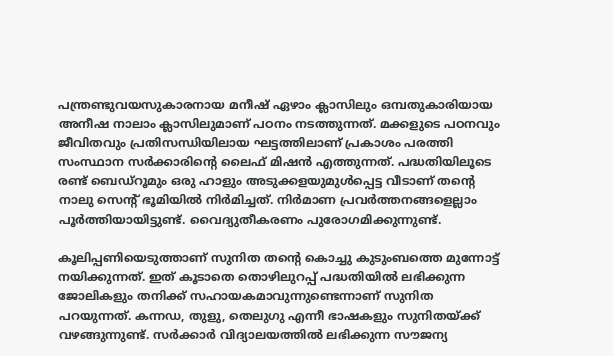പന്ത്രണ്ടുവയസുകാരനായ മനീഷ് ഏഴാം ക്ലാസിലും ഒമ്പതുകാരിയായ അനീഷ നാലാം ക്ലാസിലുമാണ് പഠനം നടത്തുന്നത്. മക്കളുടെ പഠനവും ജീവിതവും പ്രതിസന്ധിയിലായ ഘട്ടത്തിലാണ് പ്രകാശം പരത്തി സംസ്ഥാന സര്‍ക്കാരിന്‍റെ ലൈഫ് മിഷന്‍ എത്തുന്നത്. പദ്ധതിയിലൂടെ രണ്ട് ബെഡ്റൂമും ഒരു ഹാളും അടുക്കളയുമുള്‍പ്പെട്ട വീടാണ് തന്റെ നാലു സെന്റ് ഭൂമിയില്‍ നിര്‍മിച്ചത്. നിര്‍മാണ പ്രവര്‍ത്തനങ്ങളെല്ലാം പൂര്‍ത്തിയായിട്ടുണ്ട്. വൈദ്യുതീകരണം പുരോഗമിക്കുന്നുണ്ട്.

കൂലിപ്പണിയെടുത്താണ് സുനിത തന്‍റെ കൊച്ചു കുടുംബത്തെ മുന്നോട്ട് നയിക്കുന്നത്. ഇത് കൂടാതെ തൊഴിലുറപ്പ് പദ്ധതിയില്‍ ലഭിക്കുന്ന ജോലികളും തനിക്ക് സഹായകമാവുന്നുണ്ടെന്നാണ് സുനിത പറയുന്നത്. കന്നഡ, തുളു, തെലുഗു എന്നീ ഭാഷകളും സുനിതയ്ക്ക് വഴങ്ങുന്നുണ്ട്. സര്‍ക്കാര്‍ വിദ്യാലയത്തില്‍ ലഭിക്കുന്ന സൗജന്യ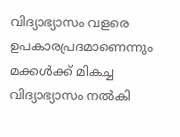വിദ്യാഭ്യാസം വളരെ ഉപകാരപ്രദമാണെന്നും മക്കള്‍ക്ക് മികച്ച വിദ്യാഭ്യാസം നല്‍കി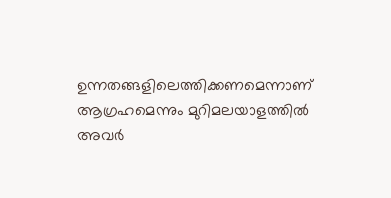ഉന്നതങ്ങളിലെത്തിക്കണമെന്നാണ് ആഗ്രഹമെന്നും മുറിമലയാളത്തില്‍ അവര്‍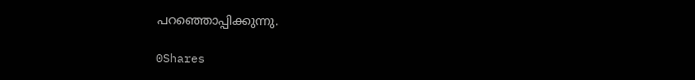പറഞ്ഞൊപ്പിക്കുന്നു.

0Shares